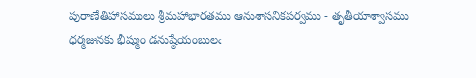పురాణేతిహాసములు శ్రీమహాభారతము ఆనుశాసనికపర్వము - తృతీయాశ్వాసము
ధర్మజునకు భీష్ముం డనుష్ఠేయంబులఁ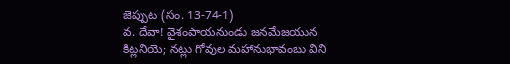జెప్పుట (సం. 13-74-1)
వ. దేవా! వైశంపాయనుండు జనమేజయున కిట్లనియె; నట్లు గోవుల మహానుభావంబు విని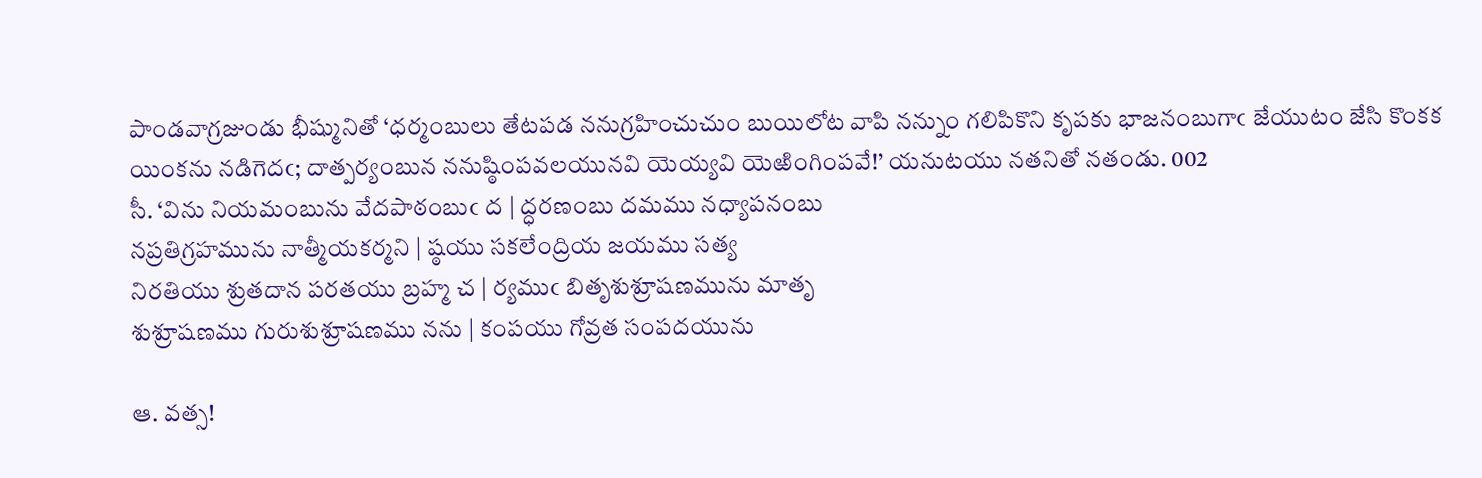పాండవాగ్రజుండు భీష్మునితో ‘ధర్మంబులు తేటపడ ననుగ్రహించుచుం బుయిలోట వాపి నన్నుం గలిపికొని కృపకు భాజనంబుగాఁ జేయుటం జేసి కొంకక యింకను నడిగెదఁ; దాత్పర్యంబున ననుష్ఠింపవలయునవి యెయ్యవి యెఱింగింపవే!’ యనుటయు నతనితో నతండు. 002
సీ. ‘విను నియమంబును వేదపాఠంబుఁ ద | ద్ధరణంబు దమము నధ్యాపనంబు
నప్రతిగ్రహమును నాత్మీయకర్మని | ష్ఠయు సకలేంద్రియ జయము సత్య
నిరతియు శ్రుతదాన పరతయు బ్రహ్మ చ | ర్యముఁ బితృశుశ్రూషణమును మాతృ
శుశ్రూషణము గురుశుశ్రూషణము నను | కంపయు గోవ్రత సంపదయును

ఆ. వత్స!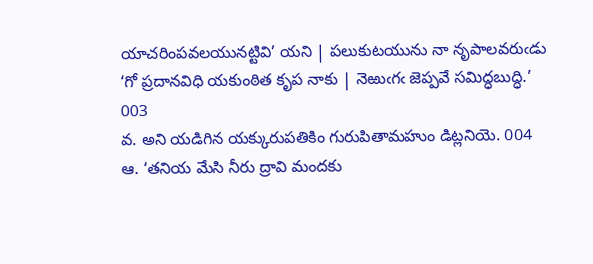యాచరింపవలయునట్టివి’ యని | పలుకుటయును నా నృపాలవరుఁడు
‘గో ప్రదానవిధి యకుంఠిత కృప నాకు | నెఱుఁగఁ జెప్పవే సమిద్ధబుద్ధి.’
003
వ. అని యడిగిన యక్కురుపతికిం గురుపితామహుం డిట్లనియె. 004
ఆ. ‘తనియ మేసి నీరు ద్రావి మందకు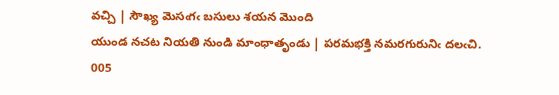వచ్చి | సౌఖ్య మెసఁగఁ బసులు శయన మొంది
యుండ నచట నియతి నుండి మాంధాతృండు | పరమభక్తి నమరగురునిఁ దలఁచి.
005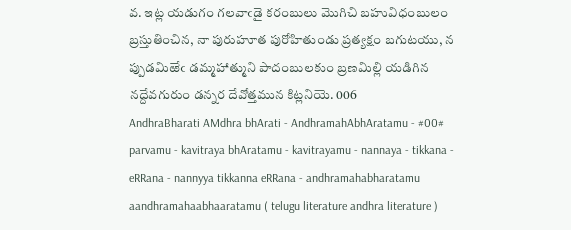వ. ఇట్ల యడుగం గలవాఁడై కరంబులు మొగిచి బహువిధంబులం బ్రస్తుతించిన, నా పురుహూత పురోహితుండు ప్రత్యక్షం బగుటయు, న ప్పుడమిఱేఁ డమ్మహాత్ముని పాదంబులకుం బ్రణమిల్లి యడిగిన నద్దేవగురుం డన్నర దేవోత్తమున కిట్లనియె. 006
AndhraBharati AMdhra bhArati - AndhramahAbhAratamu - #00# parvamu - kavitraya bhAratamu - kavitrayamu - nannaya - tikkana - eRRana - nannyya tikkanna eRRana - andhramahabharatamu aandhramahaabhaaratamu ( telugu literature andhra literature )